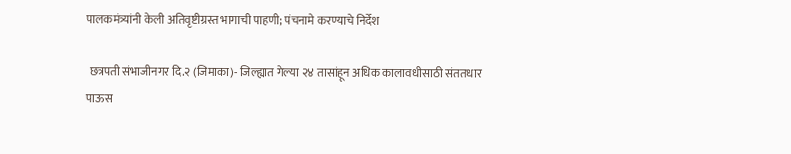पालकमंत्र्यांनी केली अतिवृष्टीग्रस्त भागाची पाहणी; पंचनामे करण्याचे निर्देश

 छत्रपती संभाजीनगर दि.२ (जिमाका)- जिल्ह्यात गेल्या २४ तासांहून अधिक कालावधीसाठी संततधार पाऊस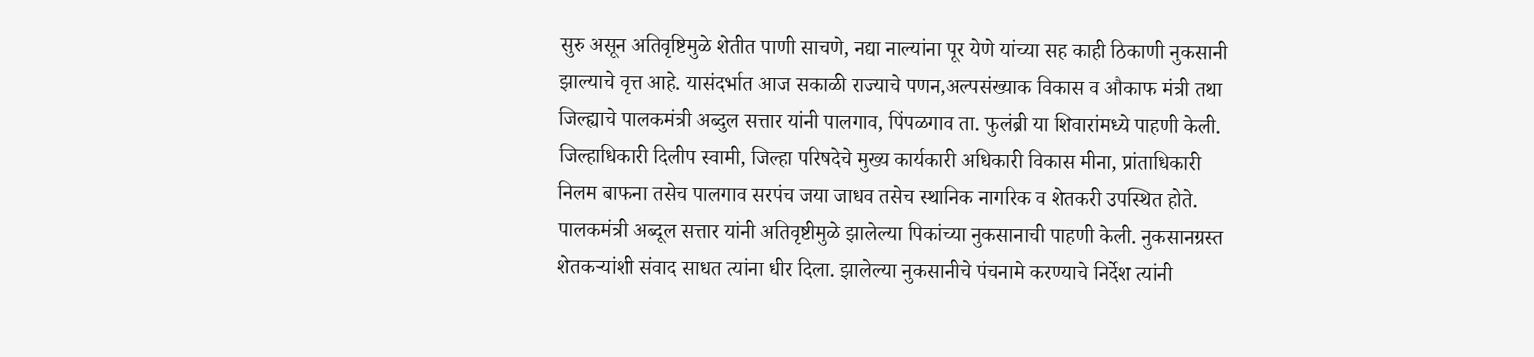सुरु असून अतिवृष्टिमुळे शेतीत पाणी साचणे, नद्या नाल्यांना पूर येणे यांच्या सह काही ठिकाणी नुकसानी झाल्याचे वृत्त आहे. यासंदर्भात आज सकाळी राज्याचे पणन,अल्पसंख्याक विकास व औकाफ मंत्री तथा जिल्ह्याचे पालकमंत्री अब्दुल सत्तार यांनी पालगाव, पिंपळगाव ता. फुलंब्री या शिवारांमध्ये पाहणी केली. जिल्हाधिकारी दिलीप स्वामी, जिल्हा परिषदेचे मुख्य कार्यकारी अधिकारी विकास मीना, प्रांताधिकारी निलम बाफना तसेच पालगाव सरपंच जया जाधव तसेच स्थानिक नागरिक व शेतकरी उपस्थित होते. पालकमंत्री अब्दूल सत्तार यांनी अतिवृष्टीमुळे झालेल्या पिकांच्या नुकसानाची पाहणी केली. नुकसानग्रस्त शेतकऱ्यांशी संवाद साधत त्यांना धीर दिला. झालेल्या नुकसानीचे पंचनामे करण्याचे निर्देश त्यांनी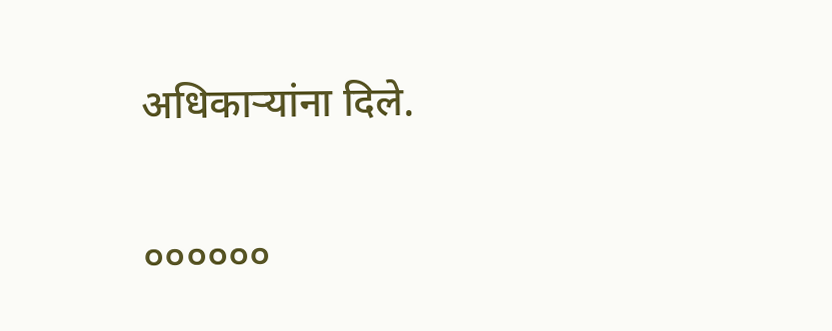अधिकाऱ्यांना दिले.

००००००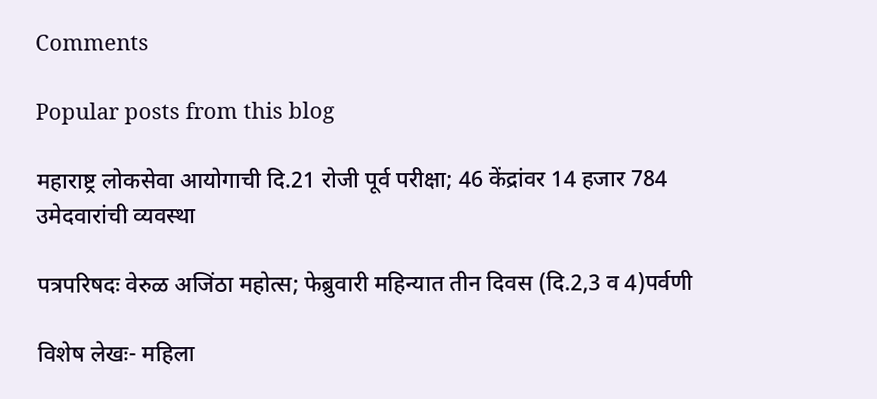Comments

Popular posts from this blog

महाराष्ट्र लोकसेवा आयोगाची दि.21 रोजी पूर्व परीक्षा; 46 केंद्रांवर 14 हजार 784 उमेदवारांची व्यवस्था

पत्रपरिषदः वेरुळ अजिंठा महोत्स; फेब्रुवारी महिन्यात तीन दिवस (दि.2,3 व 4)पर्वणी

विशेष लेखः- महिला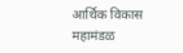आर्थिक विकास महामंडळ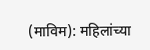(माविम): महिलांच्या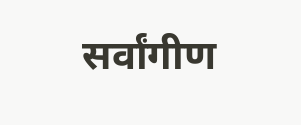सर्वांगीण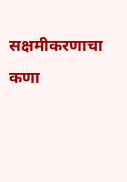सक्षमीकरणाचा कणा